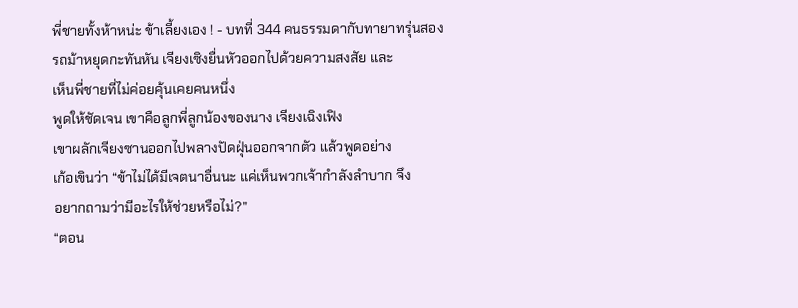พี่ชายทั้งห้าหน่ะ ข้าเลี้ยงเอง ! - บทที่ 344 คนธรรมดากับทายาทรุ่นสอง
รถม้าหยุดกะทันหัน เจียงเซิงยื่นหัวออกไปด้วยความสงสัย และ
เห็นพี่ชายที่ไม่ค่อยคุ้นเคยคนหนึ่ง
พูดให้ชัดเจน เขาคือลูกพี่ลูกน้องของนาง เจียงเฉิงเฟิง
เขาผลักเจียงซานออกไปพลางปัดฝุ่นออกจากตัว แล้วพูดอย่าง
เก้อเขินว่า “ข้าไม่ได้มีเจตนาอื่นนะ แค่เห็นพวกเจ้ากำลังลำบาก จึง
อยากถามว่ามีอะไรให้ช่วยหรือไม่?”
“ตอน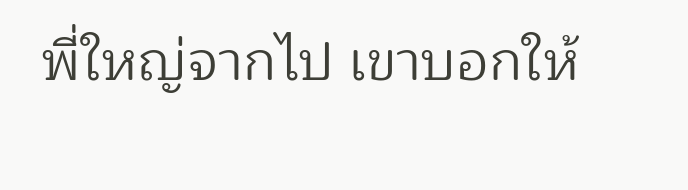พี่ใหญ่จากไป เขาบอกให้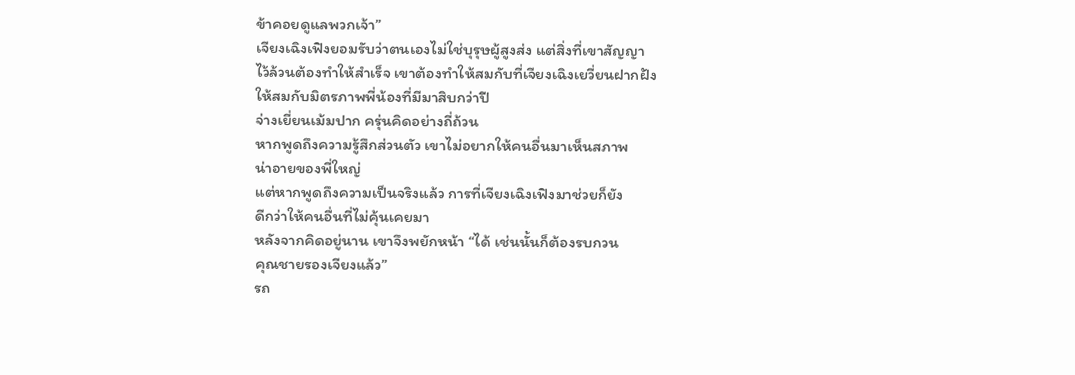ข้าคอยดูแลพวกเจ้า”
เจียงเฉิงเฟิงยอมรับว่าตนเองไม่ใช่บุรุษผู้สูงส่ง แต่สิ่งที่เขาสัญญา
ไว้ล้วนต้องทำให้สำเร็จ เขาต้องทำให้สมกับที่เจียงเฉิงเยวี่ยนฝากฝัง
ให้สมกับมิตรภาพพี่น้องที่มีมาสิบกว่าปี
จ่างเยี่ยนเม้มปาก ครุ่นคิดอย่างถี่ถ้วน
หากพูดถึงความรู้สึกส่วนตัว เขาไม่อยากให้คนอื่นมาเห็นสภาพ
น่าอายของพี่ใหญ่
แต่หากพูดถึงความเป็นจริงแล้ว การที่เจียงเฉิงเฟิงมาช่วยก็ยัง
ดีกว่าให้คนอื่นที่ไม่คุ้นเคยมา
หลังจากคิดอยู่นาน เขาจึงพยักหน้า “ได้ เช่นนั้นก็ต้องรบกวน
คุณชายรองเจียงแล้ว”
รถ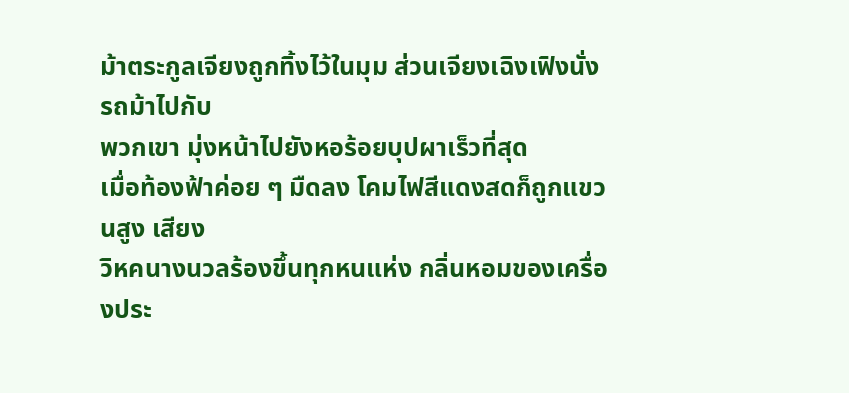ม้าตระกูลเจียงถูกทิ้งไว้ในมุม ส่วนเจียงเฉิงเฟิงนั่งรถม้าไปกับ
พวกเขา มุ่งหน้าไปยังหอร้อยบุปผาเร็วที่สุด
เมื่อท้องฟ้าค่อย ๆ มืดลง โคมไฟสีแดงสดก็ถูกแขวนสูง เสียง
วิหคนางนวลร้องขึ้นทุกหนแห่ง กลิ่นหอมของเครื่องประ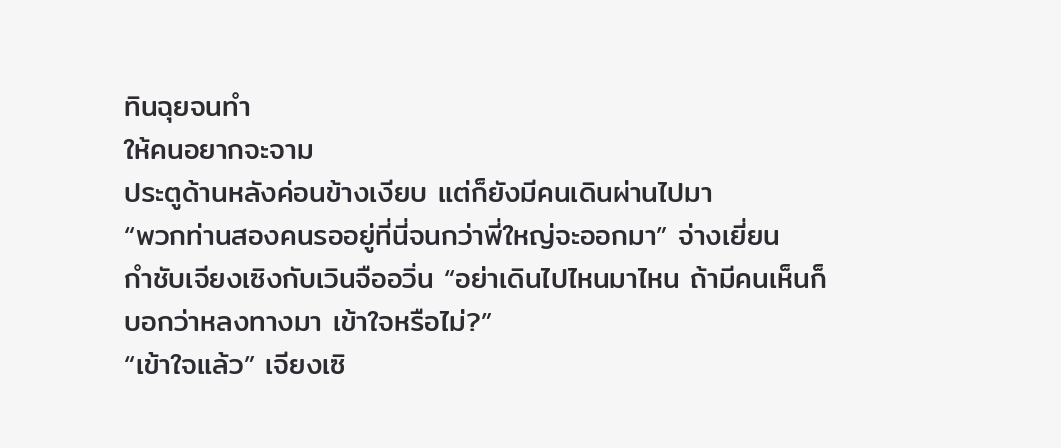ทินฉุยจนทำ
ให้คนอยากจะจาม
ประตูด้านหลังค่อนข้างเงียบ แต่ก็ยังมีคนเดินผ่านไปมา
“พวกท่านสองคนรออยู่ที่นี่จนกว่าพี่ใหญ่จะออกมา” จ่างเยี่ยน
กำชับเจียงเซิงกับเวินจืออวิ่น “อย่าเดินไปไหนมาไหน ถ้ามีคนเห็นก็
บอกว่าหลงทางมา เข้าใจหรือไม่?”
“เข้าใจแล้ว” เจียงเซิ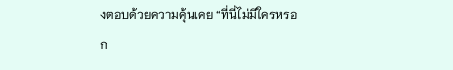งตอบด้วยความคุ้นเคย “ที่นี่ไม่มีใครหรอก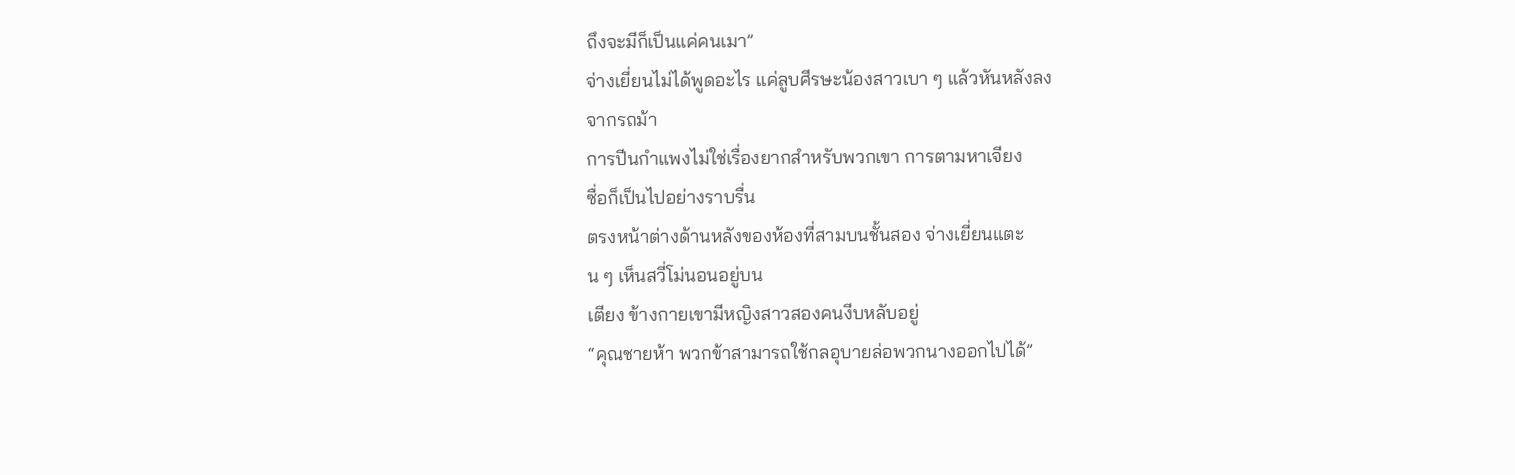ถึงจะมีก็เป็นแค่คนเมา”
จ่างเยี่ยนไม่ได้พูดอะไร แค่ลูบศีรษะน้องสาวเบา ๆ แล้วหันหลังลง
จากรถม้า
การปีนกำแพงไม่ใช่เรื่องยากสำหรับพวกเขา การตามหาเจียง
ซื่อก็เป็นไปอย่างราบรื่น
ตรงหน้าต่างด้านหลังของห้องที่สามบนชั้นสอง จ่างเยี่ยนแตะ
น ๆ เห็นสวี่โม่นอนอยู่บน
เตียง ข้างกายเขามีหญิงสาวสองคนงีบหลับอยู่
“คุณชายห้า พวกข้าสามารถใช้กลอุบายล่อพวกนางออกไปได้”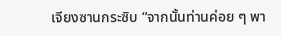เจียงซานกระซิบ “จากนั้นท่านค่อย ๆ พา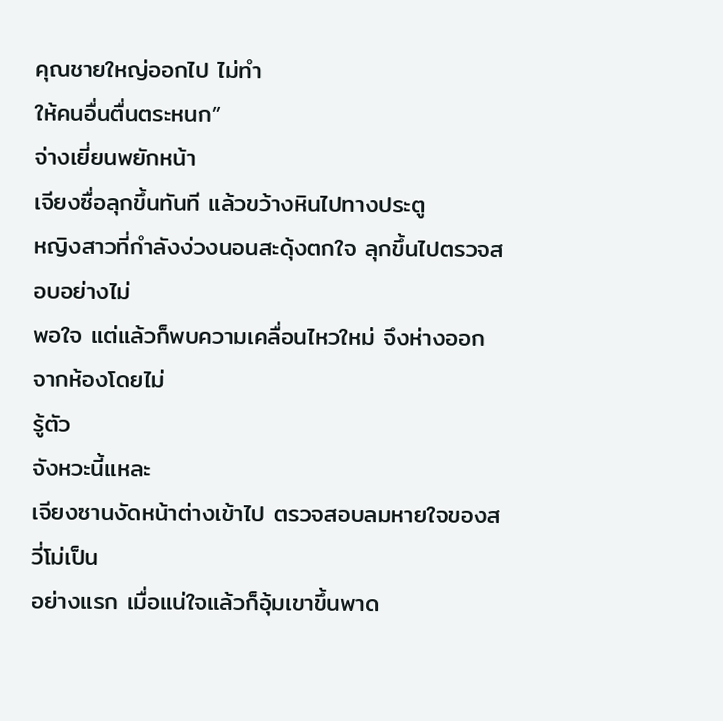คุณชายใหญ่ออกไป ไม่ทำ
ให้คนอื่นตื่นตระหนก”
จ่างเยี่ยนพยักหน้า
เจียงซื่อลุกขึ้นทันที แล้วขว้างหินไปทางประตู
หญิงสาวที่กำลังง่วงนอนสะดุ้งตกใจ ลุกขึ้นไปตรวจสอบอย่างไม่
พอใจ แต่แล้วก็พบความเคลื่อนไหวใหม่ จึงห่างออกจากห้องโดยไม่
รู้ตัว
จังหวะนี้แหละ
เจียงซานงัดหน้าต่างเข้าไป ตรวจสอบลมหายใจของสวี่โม่เป็น
อย่างแรก เมื่อแน่ใจแล้วก็อุ้มเขาขึ้นพาด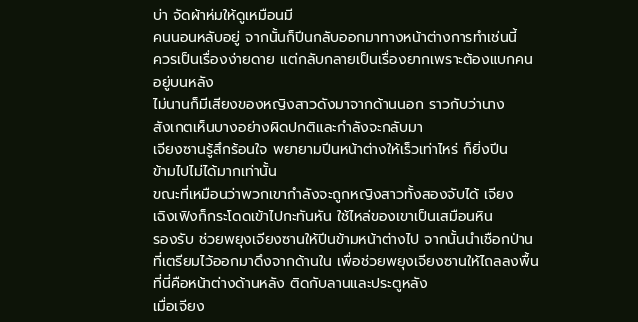บ่า จัดผ้าห่มให้ดูเหมือนมี
คนนอนหลับอยู่ จากนั้นก็ปีนกลับออกมาทางหน้าต่างการทำเช่นนี้
ควรเป็นเรื่องง่ายดาย แต่กลับกลายเป็นเรื่องยากเพราะต้องแบกคน
อยู่บนหลัง
ไม่นานก็มีเสียงของหญิงสาวดังมาจากด้านนอก ราวกับว่านาง
สังเกตเห็นบางอย่างผิดปกติและกำลังจะกลับมา
เจียงซานรู้สึกร้อนใจ พยายามปีนหน้าต่างให้เร็วเท่าไหร่ ก็ยิ่งปีน
ข้ามไปไม่ได้มากเท่านั้น
ขณะที่เหมือนว่าพวกเขากำลังจะถูกหญิงสาวทั้งสองจับได้ เจียง
เฉิงเฟิงก็กระโดดเข้าไปกะทันหัน ใช้ไหล่ของเขาเป็นเสมือนหิน
รองรับ ช่วยพยุงเจียงซานให้ปีนข้ามหน้าต่างไป จากนั้นนำเชือกป่าน
ที่เตรียมไว้ออกมาดึงจากด้านใน เพื่อช่วยพยุงเจียงซานให้ไถลลงพื้น
ที่นี่คือหน้าต่างด้านหลัง ติดกับลานและประตูหลัง
เมื่อเจียง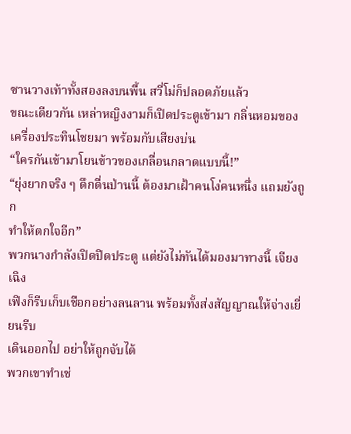ซานวางเท้าทั้งสองลงบนพื้น สวี่โม่ก็ปลอดภัยแล้ว
ขณะเดียวกัน เหล่าหญิงงามก็เปิดประตูเข้ามา กลิ่นหอมของ
เครื่องประทินโชยมา พร้อมกับเสียงบ่น
“ใครกันเข้ามาโยนข้าวของเกลื่อนกลาดแบบนี้!”
“ยุ่งยากจริง ๆ ดึกดื่นป่านนี้ ต้องมาเฝ้าคนโง่คนหนึ่ง แถมยังถูก
ทำให้ตกใจอีก”
พวกนางกำลังเปิดปิดประตู แต่ยังไม่ทันได้มองมาทางนี้ เจียงเฉิง
เฟิงก็รีบเก็บเชือกอย่างลนลาน พร้อมทั้งส่งสัญญาณให้จ่างเยี่ยนรีบ
เดินออกไป อย่าให้ถูกจับได้
พวกเขาทำเช่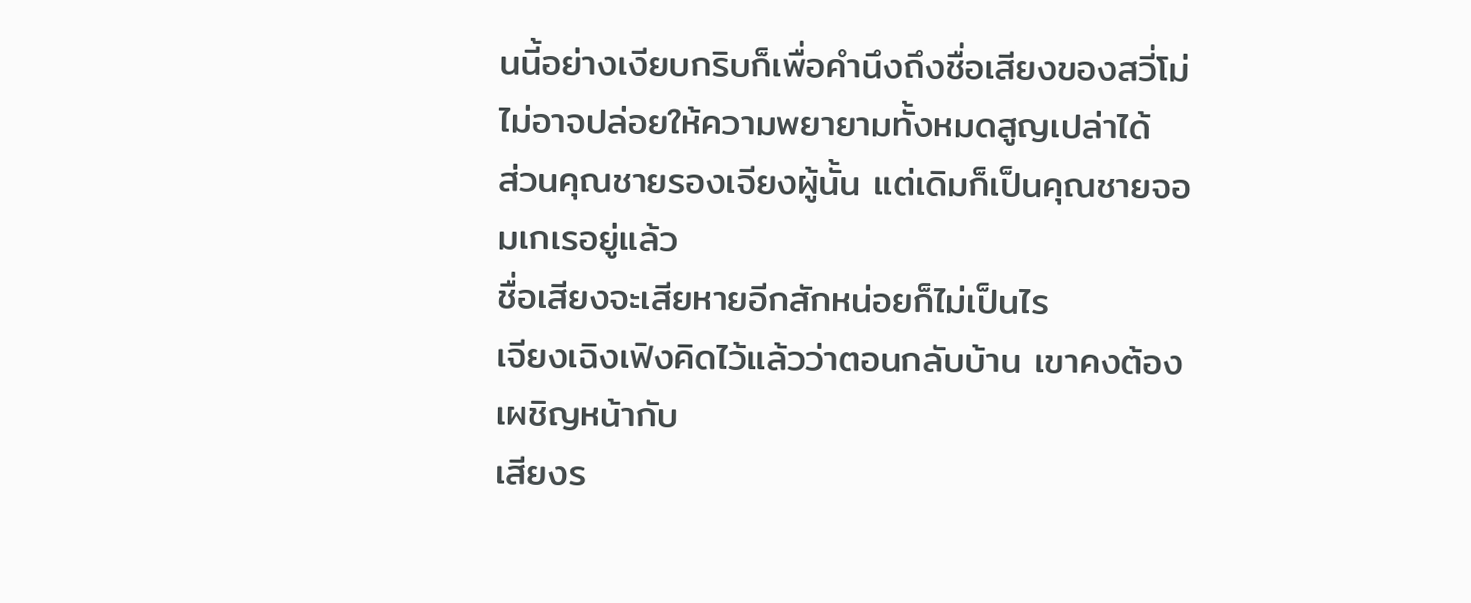นนี้อย่างเงียบกริบก็เพื่อคำนึงถึงชื่อเสียงของสวี่โม่
ไม่อาจปล่อยให้ความพยายามทั้งหมดสูญเปล่าได้
ส่วนคุณชายรองเจียงผู้นั้น แต่เดิมก็เป็นคุณชายจอมเกเรอยู่แล้ว
ชื่อเสียงจะเสียหายอีกสักหน่อยก็ไม่เป็นไร
เจียงเฉิงเฟิงคิดไว้แล้วว่าตอนกลับบ้าน เขาคงต้องเผชิญหน้ากับ
เสียงร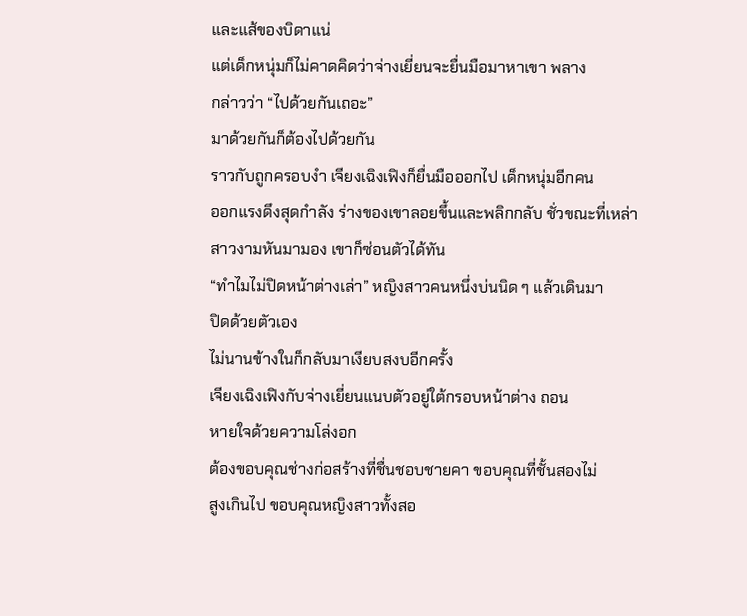และแส้ของบิดาแน่
แต่เด็กหนุ่มก็ไม่คาดคิดว่าจ่างเยี่ยนจะยื่นมือมาหาเขา พลาง
กล่าวว่า “ไปด้วยกันเถอะ”
มาด้วยกันก็ต้องไปด้วยกัน
ราวกับถูกครอบงำ เจียงเฉิงเฟิงก็ยื่นมือออกไป เด็กหนุ่มอีกคน
ออกแรงดึงสุดกำลัง ร่างของเขาลอยขึ้นและพลิกกลับ ชั่วขณะที่เหล่า
สาวงามหันมามอง เขาก็ซ่อนตัวได้ทัน
“ทำไมไม่ปิดหน้าต่างเล่า” หญิงสาวคนหนึ่งบ่นนิด ๆ แล้วเดินมา
ปิดด้วยตัวเอง
ไม่นานข้างในก็กลับมาเงียบสงบอีกครั้ง
เจียงเฉิงเฟิงกับจ่างเยี่ยนแนบตัวอยู่ใต้กรอบหน้าต่าง ถอน
หายใจด้วยความโล่งอก
ต้องขอบคุณช่างก่อสร้างที่ชื่นชอบชายคา ขอบคุณที่ชั้นสองไม่
สูงเกินไป ขอบคุณหญิงสาวทั้งสอ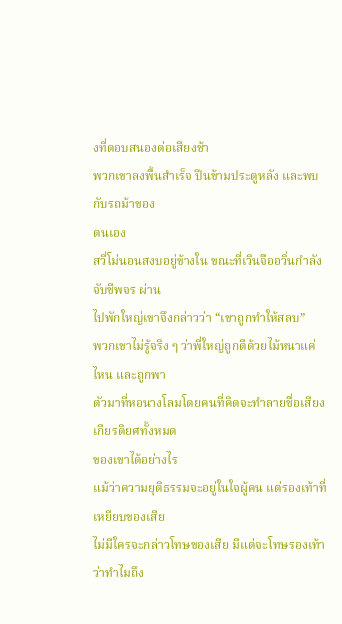งที่ตอบสนองต่อเสียงช้า
พวกเขาลงพื้นสำเร็จ ปีนข้ามประตูหลัง และพบกับรถม้าของ
ตนเอง
สวี่โม่นอนสงบอยู่ข้างใน ขณะที่เวินจืออวิ่นกำลังจับชีพจร ผ่าน
ไปพักใหญ่เขาจึงกล่าวว่า “เขาถูกทำให้สลบ”
พวกเขาไม่รู้จริง ๆ ว่าพี่ใหญ่ถูกตีด้วยไม้หนาแค่ไหน และถูกพา
ตัวมาที่หอนางโลมโดยคนที่คิดจะทำลายชื่อเสียงเกียรติยศทั้งหมด
ของเขาได้อย่างไร
แม้ว่าความยุติธรรมจะอยู่ในใจผู้คน แต่รองเท้าที่เหยียบของเสีย
ไม่มีใครจะกล่าวโทษของเสีย มีแต่จะโทษรองเท้าว่าทำไมถึง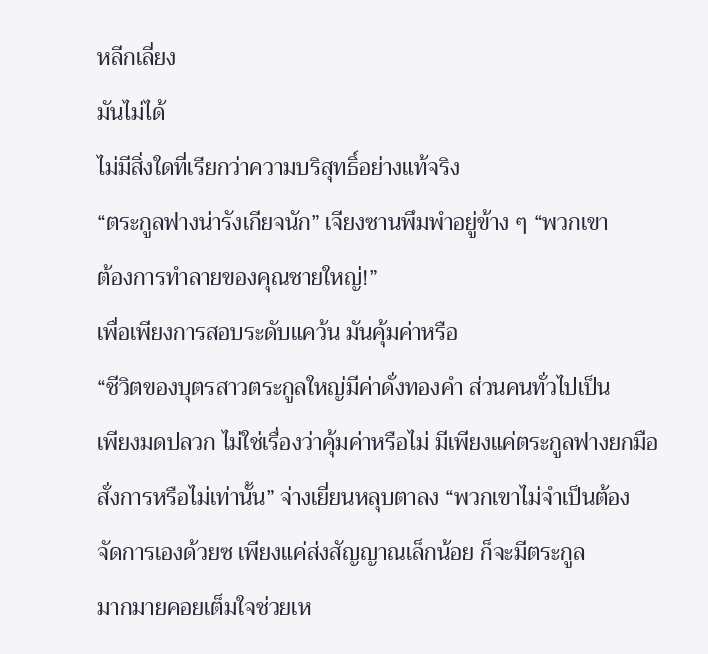หลีกเลี่ยง
มันไม่ได้
ไม่มีสิ่งใดที่เรียกว่าความบริสุทธิ์อย่างแท้จริง
“ตระกูลฟางน่ารังเกียจนัก” เจียงซานพึมพำอยู่ข้าง ๆ “พวกเขา
ต้องการทำลายของคุณชายใหญ่!”
เพื่อเพียงการสอบระดับแคว้น มันคุ้มค่าหรือ
“ชีวิตของบุตรสาวตระกูลใหญ่มีค่าดั่งทองคำ ส่วนคนทั่วไปเป็น
เพียงมดปลวก ไม่ใช่เรื่องว่าคุ้มค่าหรือไม่ มีเพียงแค่ตระกูลฟางยกมือ
สั่งการหรือไม่เท่านั้น” จ่างเยี่ยนหลุบตาลง “พวกเขาไม่จำเป็นต้อง
จัดการเองด้วยซ เพียงแค่ส่งสัญญาณเล็กน้อย ก็จะมีตระกูล
มากมายคอยเต็มใจช่วยเห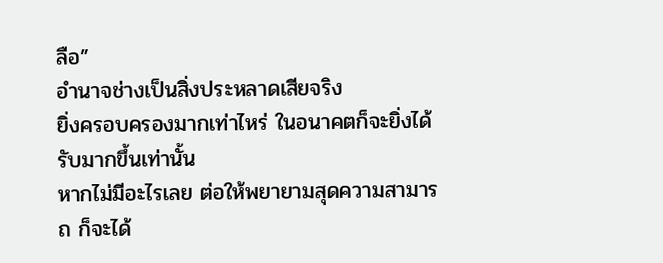ลือ”
อำนาจช่างเป็นสิ่งประหลาดเสียจริง
ยิ่งครอบครองมากเท่าไหร่ ในอนาคตก็จะยิ่งได้รับมากขึ้นเท่านั้น
หากไม่มีอะไรเลย ต่อให้พยายามสุดความสามารถ ก็จะได้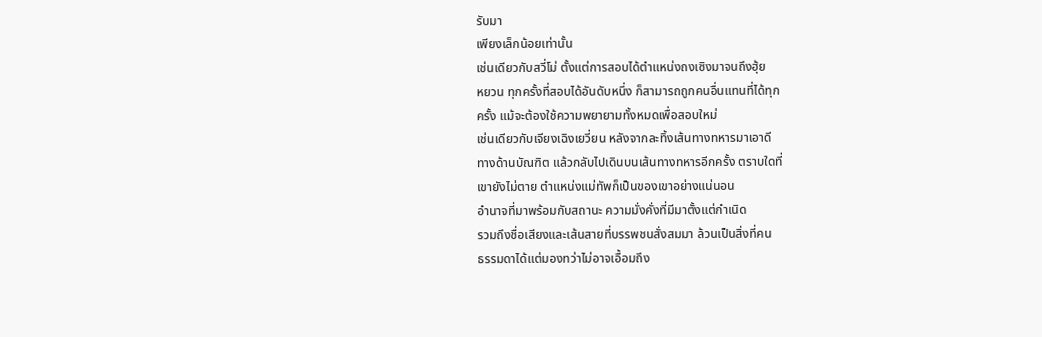รับมา
เพียงเล็กน้อยเท่านั้น
เช่นเดียวกับสวี่โม่ ตั้งแต่การสอบได้ตำแหน่งถงเซิงมาจนถึงฮุ้ย
หยวน ทุกครั้งที่สอบได้อันดับหนึ่ง ก็สามารถถูกคนอื่นแทนที่ได้ทุก
ครั้ง แม้จะต้องใช้ความพยายามทั้งหมดเพื่อสอบใหม่
เช่นเดียวกับเจียงเฉิงเยวี่ยน หลังจากละทิ้งเส้นทางทหารมาเอาดี
ทางด้านบัณฑิต แล้วกลับไปเดินบนเส้นทางทหารอีกครั้ง ตราบใดที่
เขายังไม่ตาย ตำแหน่งแม่ทัพก็เป็นของเขาอย่างแน่นอน
อำนาจที่มาพร้อมกับสถานะ ความมั่งคั่งที่มีมาตั้งแต่กำเนิด
รวมถึงชื่อเสียงและเส้นสายที่บรรพชนสั่งสมมา ล้วนเป็นสิ่งที่คน
ธรรมดาได้แต่มองทว่าไม่อาจเอื้อมถึง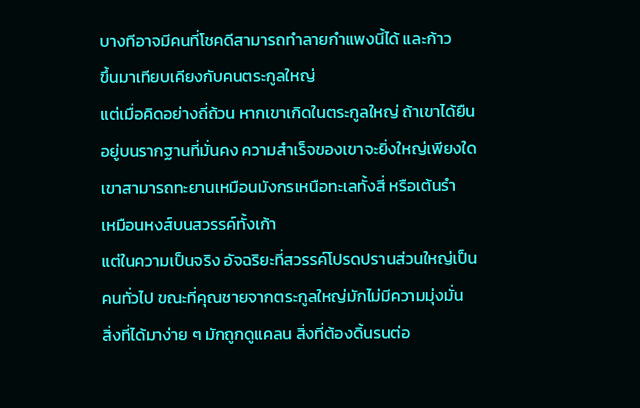บางทีอาจมีคนที่โชคดีสามารถทำลายกำแพงนี้ได้ และก้าว
ขึ้นมาเทียบเคียงกับคนตระกูลใหญ่
แต่เมื่อคิดอย่างถี่ถ้วน หากเขาเกิดในตระกูลใหญ่ ถ้าเขาได้ยืน
อยู่บนรากฐานที่มั่นคง ความสำเร็จของเขาจะยิ่งใหญ่เพียงใด
เขาสามารถทะยานเหมือนมังกรเหนือทะเลทั้งสี่ หรือเต้นรำ
เหมือนหงส์บนสวรรค์ทั้งเก้า
แต่ในความเป็นจริง อัจฉริยะที่สวรรค์โปรดปรานส่วนใหญ่เป็น
คนทั่วไป ขณะที่คุณชายจากตระกูลใหญ่มักไม่มีความมุ่งมั่น
สิ่งที่ได้มาง่าย ๆ มักถูกดูแคลน สิ่งที่ต้องดิ้นรนต่อ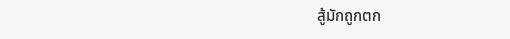สู้มักถูกตก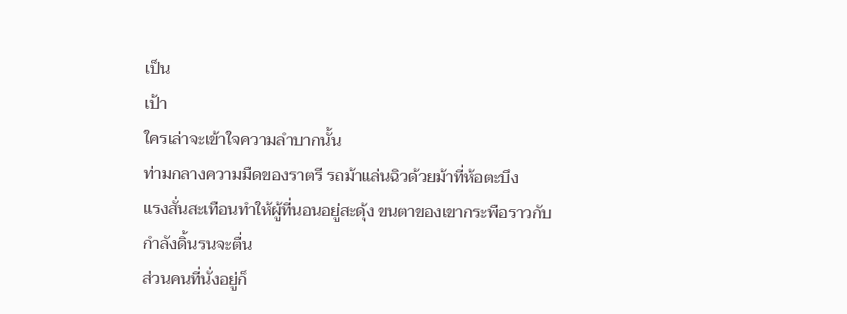เป็น
เป้า
ใครเล่าจะเข้าใจความลำบากนั้น
ท่ามกลางความมืดของราตรี รถม้าแล่นฉิวด้วยม้าที่ห้อตะบึง
แรงสั่นสะเทือนทำให้ผู้ที่นอนอยู่สะดุ้ง ขนตาของเขากระพือราวกับ
กำลังดิ้นรนจะตื่น
ส่วนคนที่นั่งอยู่ก็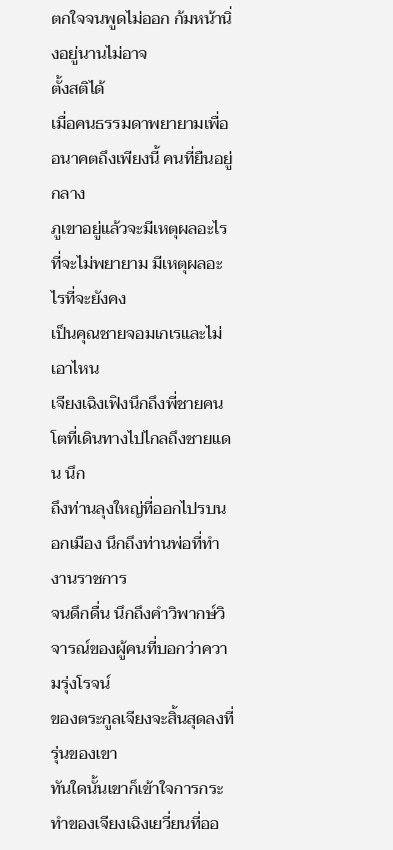ตกใจจนพูดไม่ออก ก้มหน้านิ่งอยู่นานไม่อาจ
ตั้งสติได้
เมื่อคนธรรมดาพยายามเพื่ออนาคตถึงเพียงนี้ คนที่ยืนอยู่กลาง
ภูเขาอยู่แล้วจะมีเหตุผลอะไรที่จะไม่พยายาม มีเหตุผลอะไรที่จะยังคง
เป็นคุณชายจอมเกเรและไม่เอาไหน
เจียงเฉิงเฟิงนึกถึงพี่ชายคนโตที่เดินทางไปไกลถึงชายแดน นึก
ถึงท่านลุงใหญ่ที่ออกไปรบนอกเมือง นึกถึงท่านพ่อที่ทำงานราชการ
จนดึกดื่น นึกถึงคำวิพากษ์วิจารณ์ของผู้คนที่บอกว่าความรุ่งโรจน์
ของตระกูลเจียงจะสิ้นสุดลงที่รุ่นของเขา
ทันใดนั้นเขาก็เข้าใจการกระทำของเจียงเฉิงเยวี่ยนที่ออ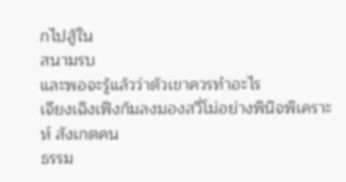กไปสู้ใน
สนามรบ
และพอจะรู้แล้วว่าตัวเขาควรทำอะไร
เจียงเฉิงเฟิงก้มลงมองสวี่โม่อย่างพินิจพิเคราะห์ สังเกตคน
ธรรม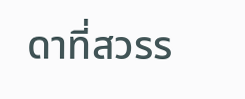ดาที่สวรร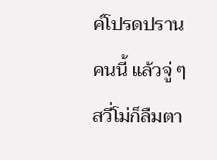ค์โปรดปรานคนนี้ แล้วจู่ ๆ สวี่โม่ก็ลืมตา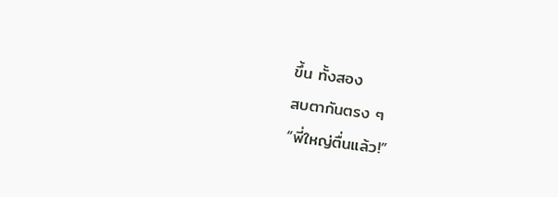ขึ้น ทั้งสอง
สบตากันตรง ๆ
“พี่ใหญ่ตื่นแล้ว!”